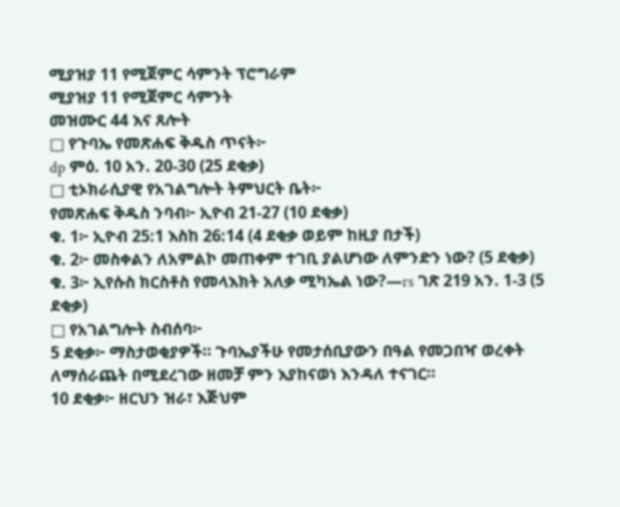ሚያዝያ 11 የሚጀምር ሳምንት ፕሮግራም
ሚያዝያ 11 የሚጀምር ሳምንት
መዝሙር 44 እና ጸሎት
□ የጉባኤ የመጽሐፍ ቅዱስ ጥናት፦
dp ምዕ. 10 አን. 20-30 (25 ደቂቃ)
□ ቲኦክራሲያዊ የአገልግሎት ትምህርት ቤት፦
የመጽሐፍ ቅዱስ ንባብ፦ ኢዮብ 21-27 (10 ደቂቃ)
ቁ. 1፦ ኢዮብ 25:1 እስከ 26:14 (4 ደቂቃ ወይም ከዚያ በታች)
ቁ. 2፦ መስቀልን ለአምልኮ መጠቀም ተገቢ ያልሆነው ለምንድን ነው? (5 ደቂቃ)
ቁ. 3፦ ኢየሱስ ክርስቶስ የመላእክት አለቃ ሚካኤል ነው?—rs ገጽ 219 አን. 1-3 (5 ደቂቃ)
□ የአገልግሎት ስብሰባ፦
5 ደቂቃ፦ ማስታወቂያዎች። ጉባኤያችሁ የመታሰቢያውን በዓል የመጋበዣ ወረቀት ለማሰራጨት በሚደረገው ዘመቻ ምን እያከናወነ እንዳለ ተናገር።
10 ደቂቃ፦ ዘርህን ዝራ፣ እጅህም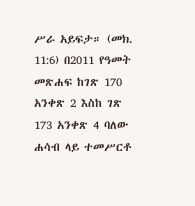ሥራ አይፍታ። (መክ. 11:6) በ2011 የዓመት መጽሐፍ ከገጽ 170 አንቀጽ 2 እስከ ገጽ 173 አንቀጽ 4 ባለው ሐሳብ ላይ ተመሥርቶ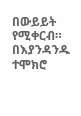በውይይት የሚቀርብ። በእያንዳንዱ ተሞክሮ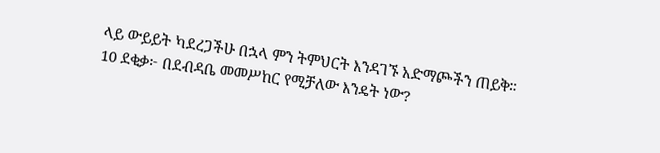ላይ ውይይት ካደረጋችሁ በኋላ ምን ትምህርት እንዳገኙ አድማጮችን ጠይቅ።
10 ደቂቃ፦ በደብዳቤ መመሥከር የሚቻለው እንዴት ነው?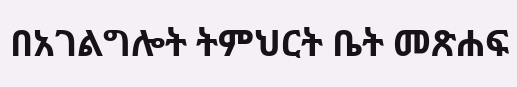በአገልግሎት ትምህርት ቤት መጽሐፍ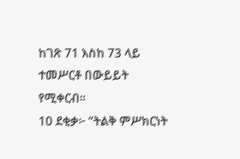ከገጽ 71 እስከ 73 ላይ ተመሥርቶ በውይይት የሚቀርብ።
10 ደቂቃ፦ “ትልቅ ምሥክርነት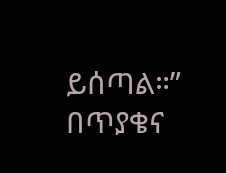ይሰጣል።” በጥያቄና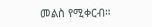መልስ የሚቀርብ።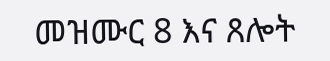መዝሙር 8 እና ጸሎት